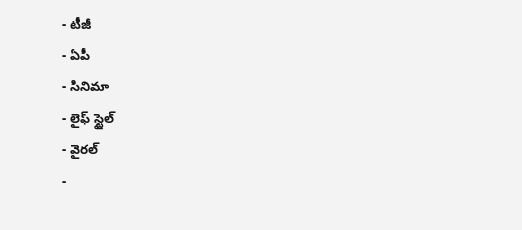- టీజీ
- ఏపీ
- సినిమా
- లైఫ్ స్టైల్
- వైరల్
-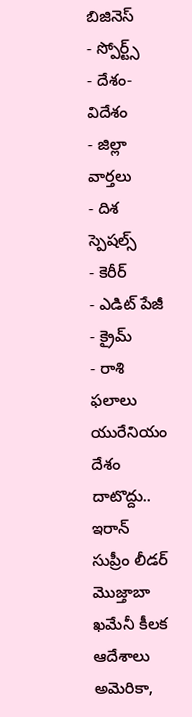బిజినెస్
- స్పోర్ట్స్
- దేశం-విదేశం
- జిల్లా వార్తలు
- దిశ స్పెషల్స్
- కెరీర్
- ఎడిట్ పేజీ
- క్రైమ్
- రాశి ఫలాలు
యురేనియం దేశం దాటొద్దు.. ఇరాన్ సుప్రీం లీడర్ మొజ్తాబా ఖమేనీ కీలక ఆదేశాలు
అమెరికా,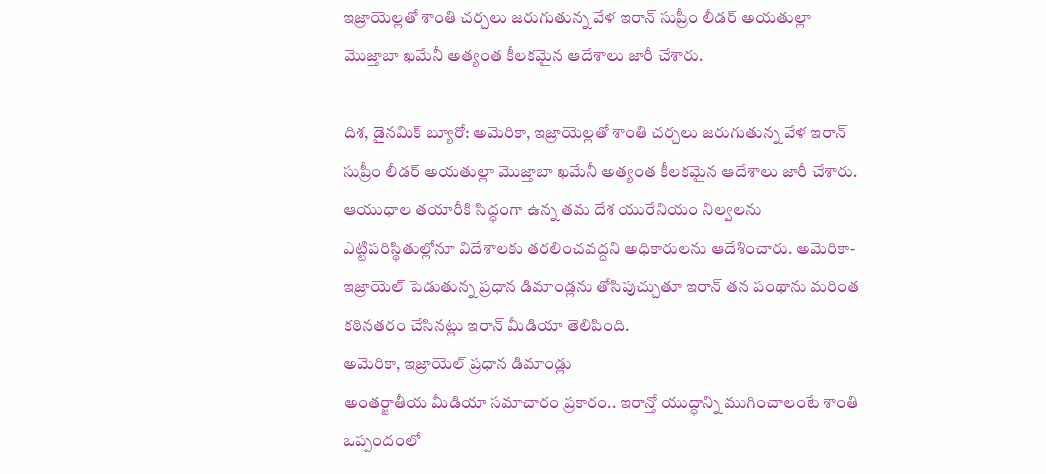ఇజ్రాయెల్లతో శాంతి చర్చలు జరుగుతున్న వేళ ఇరాన్ సుప్రీం లీడర్ అయతుల్లా మొజ్తాబా ఖమేనీ అత్యంత కీలకమైన ఆదేశాలు జారీ చేశారు.

దిశ, డైనమిక్ బ్యూరో: అమెరికా, ఇజ్రాయెల్లతో శాంతి చర్చలు జరుగుతున్న వేళ ఇరాన్ సుప్రీం లీడర్ అయతుల్లా మొజ్తాబా ఖమేనీ అత్యంత కీలకమైన ఆదేశాలు జారీ చేశారు. ఆయుధాల తయారీకి సిద్ధంగా ఉన్న తమ దేశ యురేనియం నిల్వలను ఎట్టిపరిస్థితుల్లోనూ విదేశాలకు తరలించవద్దని అధికారులను ఆదేశించారు. అమెరికా-ఇజ్రాయెల్ పెడుతున్న ప్రధాన డిమాండ్లను తోసిపుచ్చుతూ ఇరాన్ తన పంథాను మరింత కఠినతరం చేసినట్లు ఇరాన్ మీడియా తెలిపింది.
అమెరికా, ఇజ్రాయెల్ ప్రధాన డిమాండ్లు
అంతర్జాతీయ మీడియా సమాచారం ప్రకారం.. ఇరాన్తో యుద్ధాన్ని ముగించాలంటే శాంతి ఒప్పందంలో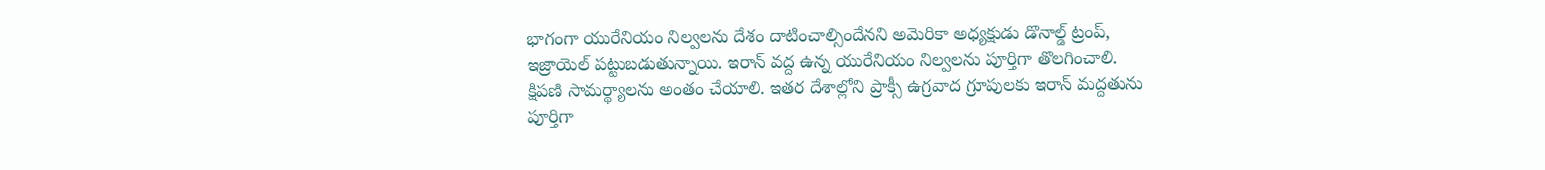భాగంగా యురేనియం నిల్వలను దేశం దాటించాల్సిందేనని అమెరికా అధ్యక్షుడు డొనాల్డ్ ట్రంప్, ఇజ్రాయెల్ పట్టుబడుతున్నాయి. ఇరాన్ వద్ద ఉన్న యురేనియం నిల్వలను పూర్తిగా తొలగించాలి. క్షిపణి సామర్థ్యాలను అంతం చేయాలి. ఇతర దేశాల్లోని ప్రాక్సీ ఉగ్రవాద గ్రూపులకు ఇరాన్ మద్దతును పూర్తిగా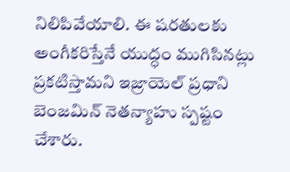నిలిపివేయాలి. ఈ షరతులకు అంగీకరిస్తేనే యుద్ధం ముగిసినట్లు ప్రకటిస్తామని ఇజ్రాయెల్ ప్రధాని బెంజమిన్ నెతన్యాహు స్పష్టం చేశారు.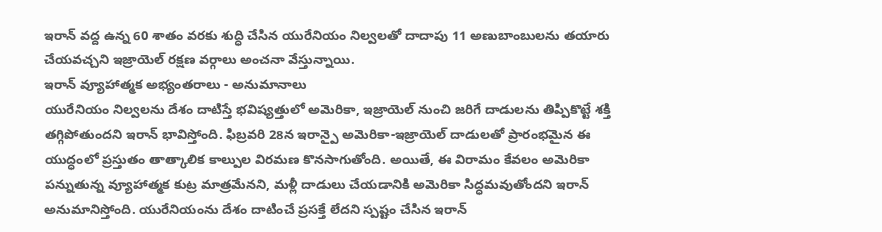ఇరాన్ వద్ద ఉన్న 60 శాతం వరకు శుద్ధి చేసిన యురేనియం నిల్వలతో దాదాపు 11 అణుబాంబులను తయారు చేయవచ్చని ఇజ్రాయెల్ రక్షణ వర్గాలు అంచనా వేస్తున్నాయి.
ఇరాన్ వ్యూహాత్మక అభ్యంతరాలు - అనుమానాలు
యురేనియం నిల్వలను దేశం దాటిస్తే భవిష్యత్తులో అమెరికా, ఇజ్రాయెల్ నుంచి జరిగే దాడులను తిప్పికొట్టే శక్తి తగ్గిపోతుందని ఇరాన్ భావిస్తోంది. ఫిబ్రవరి 28న ఇరాన్పై అమెరికా-ఇజ్రాయెల్ దాడులతో ప్రారంభమైన ఈ యుద్ధంలో ప్రస్తుతం తాత్కాలిక కాల్పుల విరమణ కొనసాగుతోంది. అయితే, ఈ విరామం కేవలం అమెరికా పన్నుతున్న వ్యూహాత్మక కుట్ర మాత్రమేనని, మళ్లీ దాడులు చేయడానికి అమెరికా సిద్ధమవుతోందని ఇరాన్ అనుమానిస్తోంది. యురేనియంను దేశం దాటించే ప్రసక్తే లేదని స్పష్టం చేసిన ఇరాన్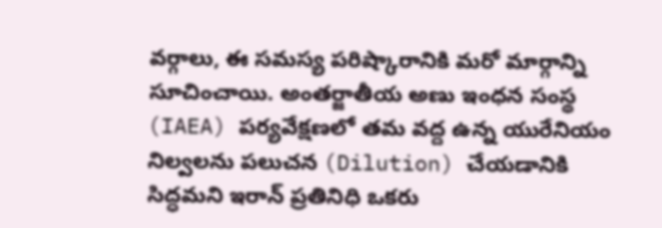వర్గాలు, ఈ సమస్య పరిష్కారానికి మరో మార్గాన్ని సూచించాయి. అంతర్జాతీయ అణు ఇంధన సంస్థ (IAEA) పర్యవేక్షణలో తమ వద్ద ఉన్న యురేనియం నిల్వలను పలుచన (Dilution) చేయడానికి సిద్ధమని ఇరాన్ ప్రతినిధి ఒకరు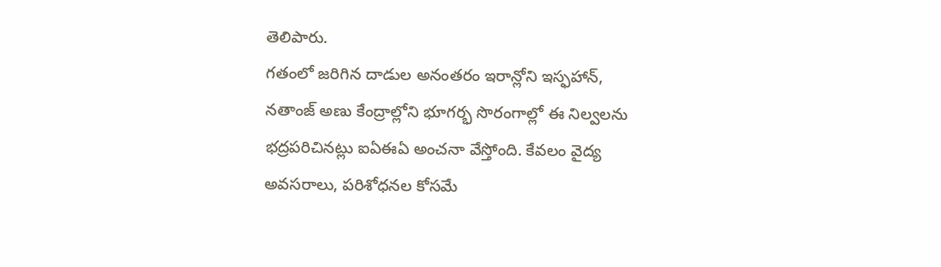తెలిపారు.
గతంలో జరిగిన దాడుల అనంతరం ఇరాన్లోని ఇస్ఫహాన్, నతాంజ్ అణు కేంద్రాల్లోని భూగర్భ సొరంగాల్లో ఈ నిల్వలను భద్రపరిచినట్లు ఐఏఈఏ అంచనా వేస్తోంది. కేవలం వైద్య అవసరాలు, పరిశోధనల కోసమే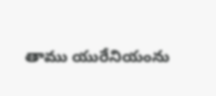తాము యురేనియంను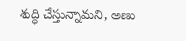శుద్ధి చేస్తున్నామని, అణు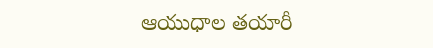ఆయుధాల తయారీ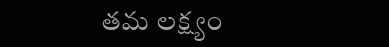తమ లక్ష్యం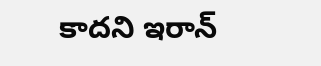కాదని ఇరాన్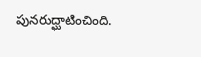పునరుద్ఘాటించింది.